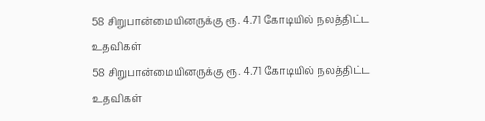58 சிறுபான்மையினருக்கு ரூ. 4.71 கோடியில் நலத்திட்ட உதவிகள்
58 சிறுபான்மையினருக்கு ரூ. 4.71 கோடியில் நலத்திட்ட உதவிகள்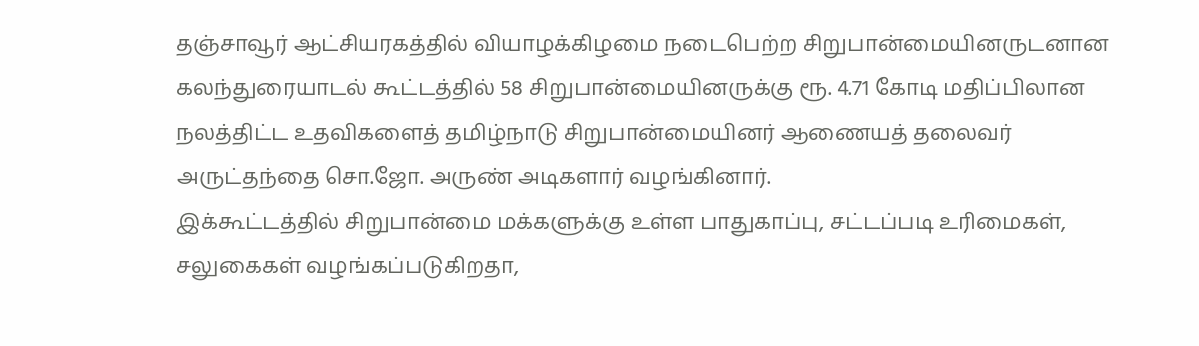தஞ்சாவூர் ஆட்சியரகத்தில் வியாழக்கிழமை நடைபெற்ற சிறுபான்மையினருடனான கலந்துரையாடல் கூட்டத்தில் 58 சிறுபான்மையினருக்கு ரூ. 4.71 கோடி மதிப்பிலான நலத்திட்ட உதவிகளைத் தமிழ்நாடு சிறுபான்மையினர் ஆணையத் தலைவர் அருட்தந்தை சொ.ஜோ. அருண் அடிகளார் வழங்கினார்.
இக்கூட்டத்தில் சிறுபான்மை மக்களுக்கு உள்ள பாதுகாப்பு, சட்டப்படி உரிமைகள், சலுகைகள் வழங்கப்படுகிறதா,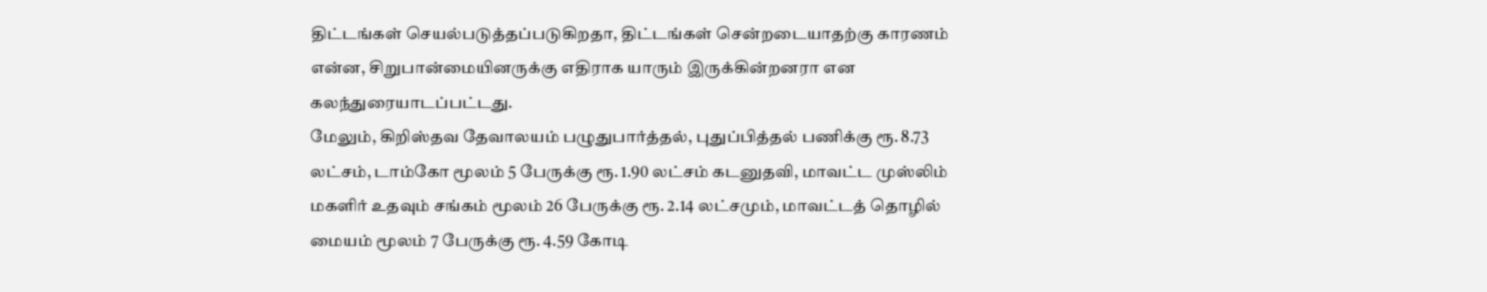திட்டங்கள் செயல்படுத்தப்படுகிறதா, திட்டங்கள் சென்றடையாதற்கு காரணம் என்ன, சிறுபான்மையினருக்கு எதிராக யாரும் இருக்கின்றனரா என கலந்துரையாடப்பட்டது.
மேலும், கிறிஸ்தவ தேவாலயம் பழுதுபார்த்தல், புதுப்பித்தல் பணிக்கு ரூ. 8.73 லட்சம், டாம்கோ மூலம் 5 பேருக்கு ரூ. 1.90 லட்சம் கடனுதவி, மாவட்ட முஸ்லிம் மகளிர் உதவும் சங்கம் மூலம் 26 பேருக்கு ரூ. 2.14 லட்சமும், மாவட்டத் தொழில் மையம் மூலம் 7 பேருக்கு ரூ. 4.59 கோடி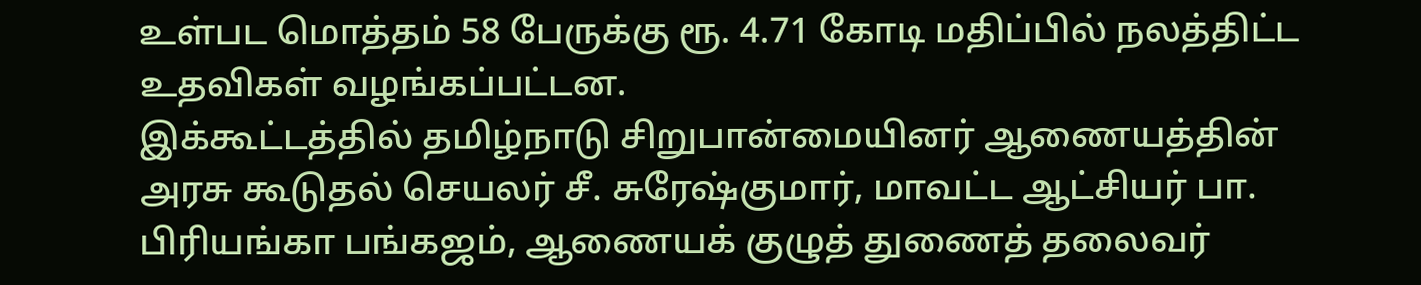உள்பட மொத்தம் 58 பேருக்கு ரூ. 4.71 கோடி மதிப்பில் நலத்திட்ட உதவிகள் வழங்கப்பட்டன.
இக்கூட்டத்தில் தமிழ்நாடு சிறுபான்மையினர் ஆணையத்தின் அரசு கூடுதல் செயலர் சீ. சுரேஷ்குமார், மாவட்ட ஆட்சியர் பா. பிரியங்கா பங்கஜம், ஆணையக் குழுத் துணைத் தலைவர்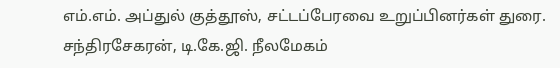எம்.எம். அப்துல் குத்தூஸ், சட்டப்பேரவை உறுப்பினர்கள் துரை. சந்திரசேகரன், டி.கே.ஜி. நீலமேகம்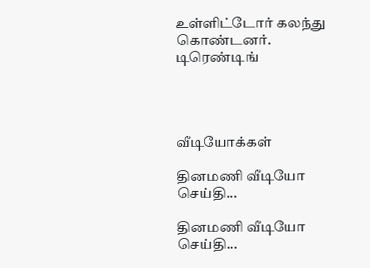உள்ளிட்டோர் கலந்து கொண்டனர்.
டிரெண்டிங்




வீடியோக்கள்

தினமணி வீடியோ செய்தி...

தினமணி வீடியோ செய்தி...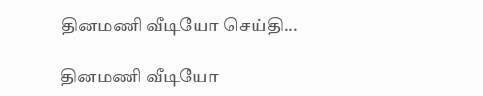தினமணி வீடியோ செய்தி...

தினமணி வீடியோ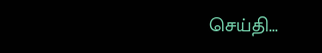செய்தி...